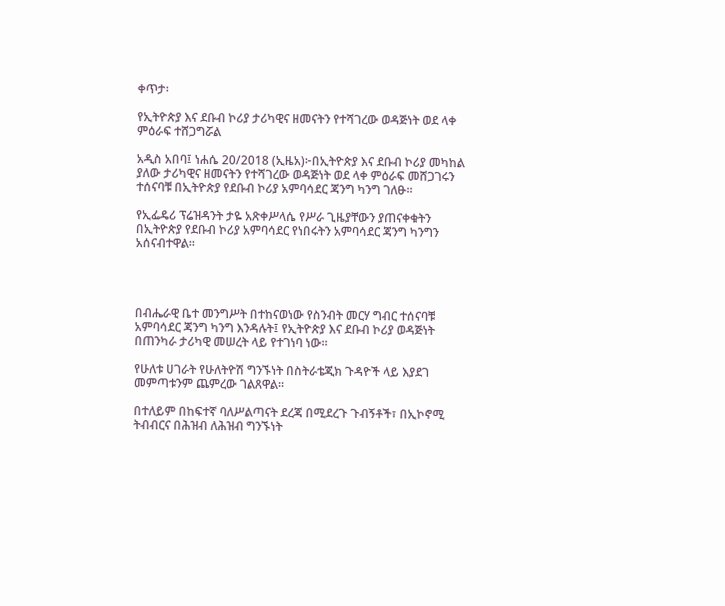ቀጥታ፡

የኢትዮጵያ እና ደቡብ ኮሪያ ታሪካዊና ዘመናትን የተሻገረው ወዳጅነት ወደ ላቀ ምዕራፍ ተሸጋግሯል

አዲስ አበባ፤ ነሐሴ 20/2018 (ኢዜአ)፦በኢትዮጵያ እና ደቡብ ኮሪያ መካከል ያለው ታሪካዊና ዘመናትን የተሻገረው ወዳጅነት ወደ ላቀ ምዕራፍ መሸጋገሩን ተሰናባቹ በኢትዮጵያ የደቡብ ኮሪያ አምባሳደር ጃንግ ካንግ ገለፁ።

የኢፌዴሪ ፕሬዝዳንት ታዬ አጽቀሥላሴ የሥራ ጊዜያቸውን ያጠናቀቁትን በኢትዮጵያ የደቡብ ኮሪያ አምባሳደር የነበሩትን አምባሳደር ጃንግ ካንግን አሰናብተዋል።




በብሔራዊ ቤተ መንግሥት በተከናወነው የስንብት መርሃ ግብር ተሰናባቹ አምባሳደር ጃንግ ካንግ እንዳሉት፤ የኢትዮጵያ እና ደቡብ ኮሪያ ወዳጅነት በጠንካራ ታሪካዊ መሠረት ላይ የተገነባ ነው።

የሁለቱ ሀገራት የሁለትዮሽ ግንኙነት በስትራቴጂክ ጉዳዮች ላይ እያደገ መምጣቱንም ጨምረው ገልጸዋል።

በተለይም በከፍተኛ ባለሥልጣናት ደረጃ በሚደረጉ ጉብኝቶች፣ በኢኮኖሚ ትብብርና በሕዝብ ለሕዝብ ግንኙነት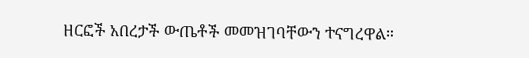ዘርፎች አበረታች ውጤቶች መመዝገባቸውን ተናግረዋል።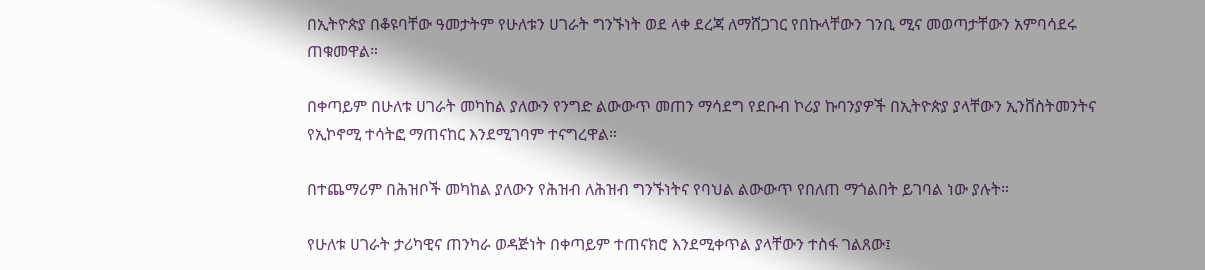በኢትዮጵያ በቆዩባቸው ዓመታትም የሁለቱን ሀገራት ግንኙነት ወደ ላቀ ደረጃ ለማሸጋገር የበኩላቸውን ገንቢ ሚና መወጣታቸውን አምባሳደሩ ጠቁመዋል።

በቀጣይም በሁለቱ ሀገራት መካከል ያለውን የንግድ ልውውጥ መጠን ማሳደግ የደቡብ ኮሪያ ኩባንያዎች በኢትዮጵያ ያላቸውን ኢንቨስትመንትና የኢኮኖሚ ተሳትፎ ማጠናከር እንደሚገባም ተናግረዋል።

በተጨማሪም በሕዝቦች መካከል ያለውን የሕዝብ ለሕዝብ ግንኙነትና የባህል ልውውጥ የበለጠ ማጎልበት ይገባል ነው ያሉት።

የሁለቱ ሀገራት ታሪካዊና ጠንካራ ወዳጅነት በቀጣይም ተጠናክሮ እንደሚቀጥል ያላቸውን ተስፋ ገልጸው፤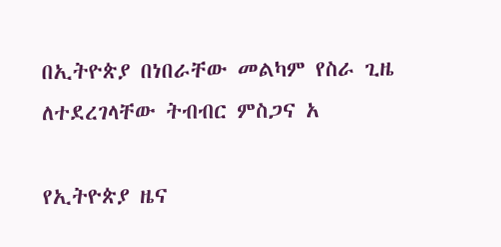በኢትዮጵያ በነበራቸው መልካም የስራ ጊዜ ለተደረገላቸው ትብብር ምስጋና አ

የኢትዮጵያ ዜና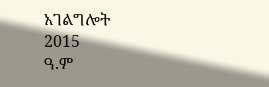አገልግሎት
2015
ዓ.ም